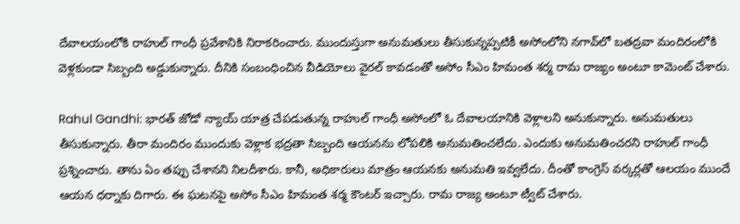దేవాలయంలోకి రాహుల్ గాంధీ ప్రవేశానికి నిరాకరించారు. ముందుస్తుగా అనుమతులు తీసుకున్నప్పటికీ అసోంలోని నగావ్‌లో బతద్రవా మందిరంలోకి వెళ్లకుండా సిబ్బంది అడ్డుకున్నారు. దీనికి సంబంధించిన వీడియోలు వైరల్ కావడంతో అసోం సీఎం హిమంత శర్మ రామ రాజ్యం అంటూ కామెంట్ చేశారు.

Rahul Gandhi: భారత్ జోడో న్యాయ్ యాత్ర చేపడుతున్న రాహుల్ గాంధీ అసోంలో ఓ దేవాలయానికి వెళ్లాలని అనుకున్నారు. అనుమతులు తీసుకున్నారు. తీరా మందిరం ముందుకు వెళ్లాక భద్రతా సిబ్బంది ఆయనను లోపలికి అనుమతించలేదు. ఎందుకు అనుమతించరని రాహుల్ గాంధీ ప్రశ్నించారు. తాను ఏం తప్పు చేశానని నిలదీశారు. కానీ, అధికారులు మాత్రం ఆయనకు అనుమతి ఇవ్వలేదు. దీంతో కాంగ్రెస్ వర్కర్లతో ఆలయం ముందే ఆయన ధర్నాకు దిగారు. ఈ ఘటనపై అసోం సీఎం హిమంత శర్మ కౌంటర్ ఇచ్చారు. రామ రాజ్య అంటూ ట్వీట్ చేశారు.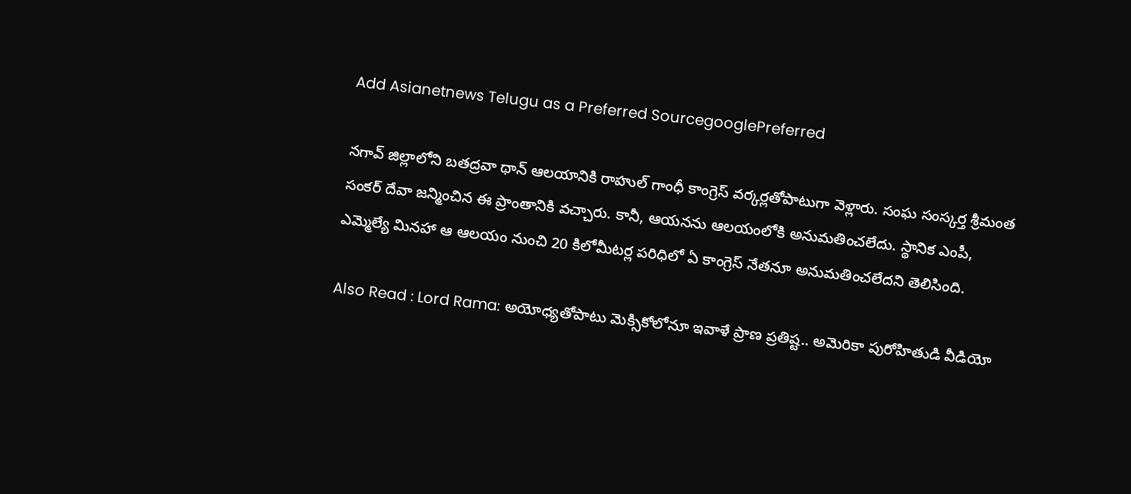Add Asianetnews Telugu as a Preferred SourcegooglePreferred

నగావ్ జిల్లాలోని బతద్రవా థాన్ ఆలయానికి రాహుల్ గాంధీ కాంగ్రెస్ వర్కర్లతోపాటుగా వెళ్లారు. సంఘ సంస్కర్త శ్రీమంత సంకర్ దేవా జన్మించిన ఈ ప్రాంతానికి వచ్చారు. కానీ, ఆయనను ఆలయంలోకి అనుమతించలేదు. స్థానిక ఎంపీ, ఎమ్మెల్యే మినహా ఆ ఆలయం నుంచి 20 కిలోమీటర్ల పరిధిలో ఏ కాంగ్రెస్ నేతనూ అనుమతించలేదని తెలిసింది.

Also Read : Lord Rama: అయోధ్యతోపాటు మెక్సికోలోనూ ఇవాళే ప్రాణ ప్రతిష్ట.. అమెరికా పురోహితుడి వీడియో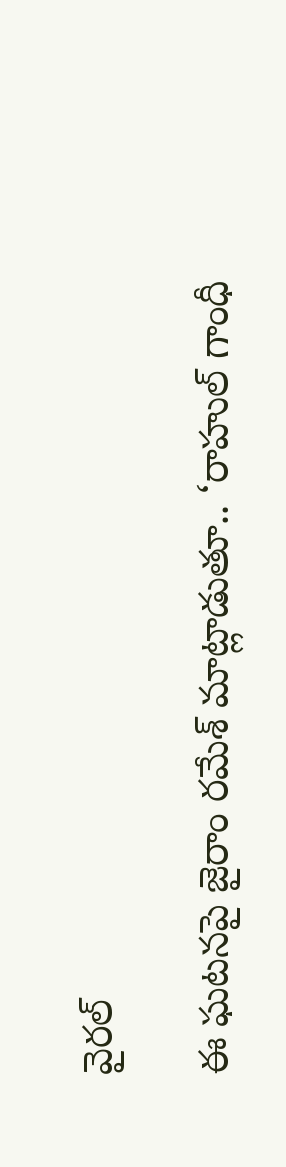వైరల్

ఈ ఘటనపై జైరాం రమేశ్ మాట్లాడుతూ.. ‘రాహుల్ గాంధీ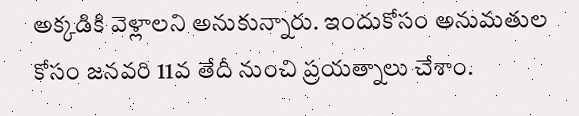అక్కడికి వెళ్లాలని అనుకున్నారు. ఇందుకోసం అనుమతుల కోసం జనవరి 11వ తేదీ నుంచి ప్రయత్నాలు చేశాం.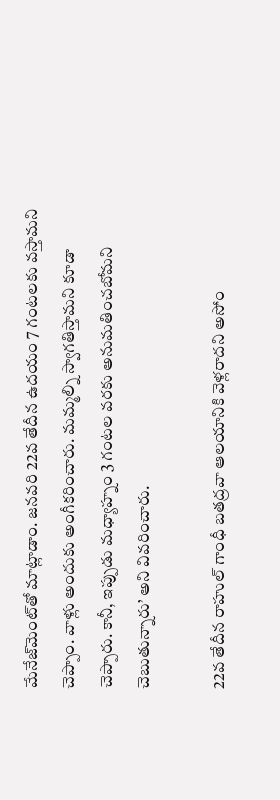మేనేజ్‌మెంట్‌తో మాట్లాడాం. జనవరి 22వ తేదీన ఉదయం 7 గంటలకు వస్తామని చెప్పాం. వాళ్లు అందుకు అంగీకరించారు. మమ్మల్ని స్వాగతిస్తామని కూడా చెప్పారు. కానీ, ఇప్పుడు మధ్యాహ్నం 3 గంటల వరకు అనుమతించబోమని చెబుతున్నారు’ అని వివరించారు.

22వ తేదీన రాహుల్ గాంధీ బతద్రవా ఆలయానికి వెళ్లరాదని అసోం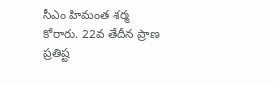సీఎం హిమంత శర్మ కోరారు. 22వ తేదీన ప్రాణ ప్రతిష్ట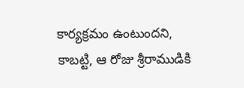కార్యక్రమం ఉంటుందని, కాబట్టి, ఆ రోజు శ్రీరాముడికి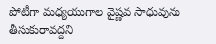పోటీగా మధ్యయుగాల వైష్ణవ సాధువును తీసుకురావద్దని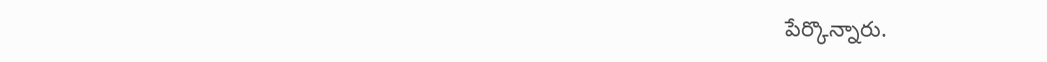పేర్కొన్నారు.